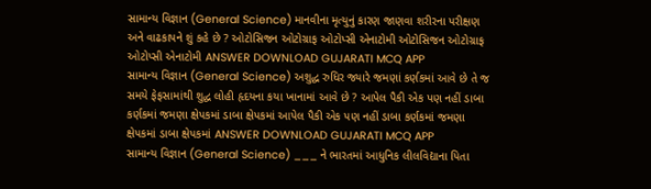સામાન્ય વિજ્ઞાન (General Science) માનવીના મૃત્યુનું કારણ જાણવા શરીરના પરીક્ષણ અને વાઢકાપને શું કહે છે ? ઓટોસિજન ઓટોગ્રાફ ઓટોપ્સી એનાટોમી ઓટોસિજન ઓટોગ્રાફ ઓટોપ્સી એનાટોમી ANSWER DOWNLOAD GUJARATI MCQ APP
સામાન્ય વિજ્ઞાન (General Science) અશુદ્ધ રુધિર જ્યારે જમણાં કર્ણકમાં આવે છે તે જ સમયે ફેફસામાંથી શુદ્ધ લોહી હૃદયના કયા ખાનામાં આવે છે ? આપેલ પૈકી એક પણ નહીં ડાબા કર્ણકમાં જમણા ક્ષેપકમાં ડાબા ક્ષેપકમાં આપેલ પૈકી એક પણ નહીં ડાબા કર્ણકમાં જમણા ક્ષેપકમાં ડાબા ક્ષેપકમાં ANSWER DOWNLOAD GUJARATI MCQ APP
સામાન્ય વિજ્ઞાન (General Science) ___ ને ભારતમાં આધુનિક લીલવિદ્યાના પિતા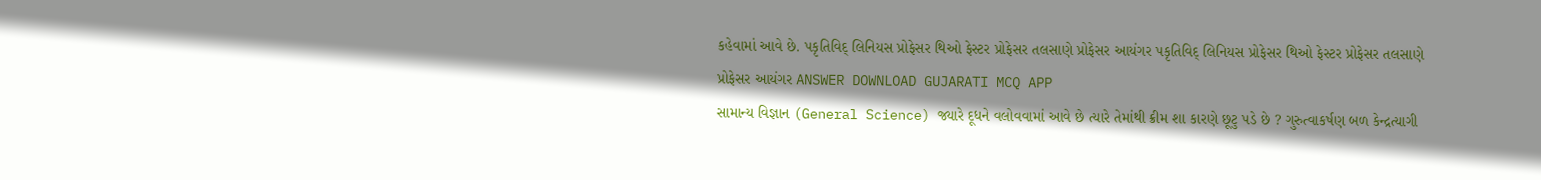કહેવામાં આવે છે. પકૃતિવિદ્ લિનિયસ પ્રોફેસર થિઓ ફેસ્ટર પ્રોફેસર તલસાણે પ્રોફેસર આયંગર પકૃતિવિદ્ લિનિયસ પ્રોફેસર થિઓ ફેસ્ટર પ્રોફેસર તલસાણે પ્રોફેસર આયંગર ANSWER DOWNLOAD GUJARATI MCQ APP
સામાન્ય વિજ્ઞાન (General Science) જ્યારે દૂધને વલોવવામાં આવે છે ત્યારે તેમાંથી ક્રીમ શા કારણે છૂટુ પડે છે ? ગુરુત્વાકર્ષણ બળ કેન્દ્રત્યાગી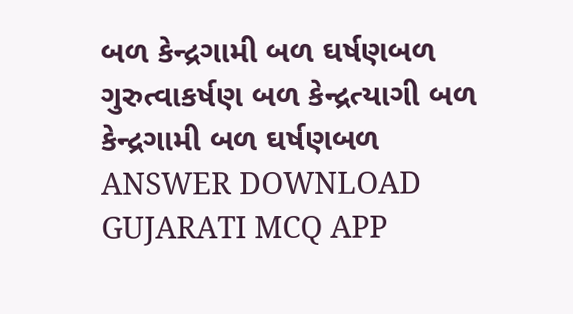બળ કેન્દ્રગામી બળ ઘર્ષણબળ ગુરુત્વાકર્ષણ બળ કેન્દ્રત્યાગી બળ કેન્દ્રગામી બળ ઘર્ષણબળ ANSWER DOWNLOAD GUJARATI MCQ APP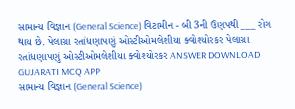સામાન્ય વિજ્ઞાન (General Science) વિટામીન - બી 3ની ઉણપથી ___ રોગ થાય છે. પેલાગ્રા રતાંધણાપણું ઓસ્ટીઓમલેશીયા ક્વોશ્યોરકર પેલાગ્રા રતાંધણાપણું ઓસ્ટીઓમલેશીયા ક્વોશ્યોરકર ANSWER DOWNLOAD GUJARATI MCQ APP
સામાન્ય વિજ્ઞાન (General Science)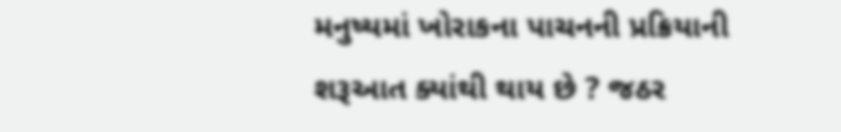મનુષ્યમાં ખોરાકના પાચનની પ્રક્રિયાની શરૂઆત ક્યાંથી થાય છે ? જઠર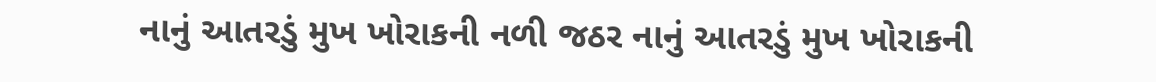નાનું આતરડું મુખ ખોરાકની નળી જઠર નાનું આતરડું મુખ ખોરાકની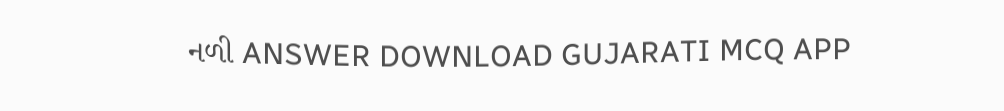નળી ANSWER DOWNLOAD GUJARATI MCQ APP